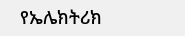የኤሌክትሪክ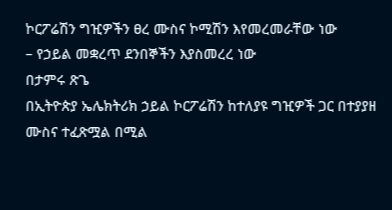ኮርፖሬሽን ግዢዎችን ፀረ ሙስና ኮሚሽን እየመረመራቸው ነው
– የኃይል መቋረጥ ደንበኞችን እያስመረረ ነው
በታምሩ ጽጌ
በኢትዮጵያ ኤሌክትሪክ ኃይል ኮርፖሬሽን ከተለያዩ ግዢዎች ጋር በተያያዘ ሙስና ተፈጽሟል በሚል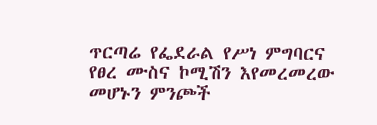ጥርጣሬ የፌደራል የሥነ ምግባርና የፀረ ሙስና ኮሚሽን እየመረመረው መሆኑን ምንጮች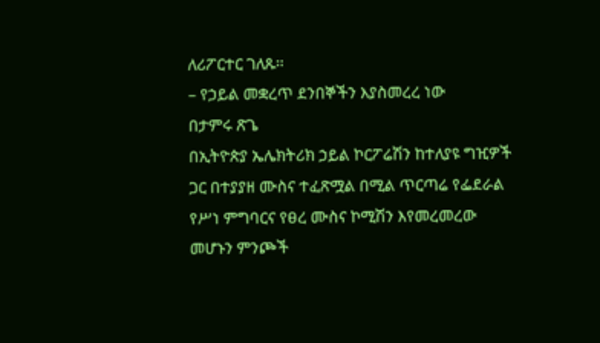ለሪፖርተር ገለጹ፡፡
– የኃይል መቋረጥ ደንበኞችን እያስመረረ ነው
በታምሩ ጽጌ
በኢትዮጵያ ኤሌክትሪክ ኃይል ኮርፖሬሽን ከተለያዩ ግዢዎች ጋር በተያያዘ ሙስና ተፈጽሟል በሚል ጥርጣሬ የፌደራል የሥነ ምግባርና የፀረ ሙስና ኮሚሽን እየመረመረው መሆኑን ምንጮች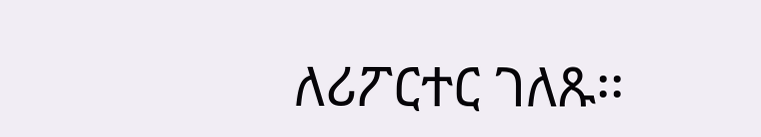ለሪፖርተር ገለጹ፡፡